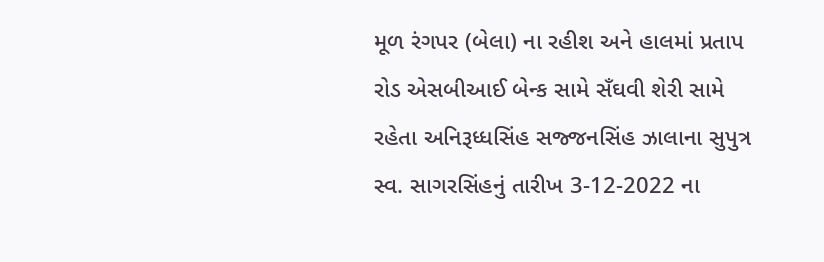મૂળ રંગપર (બેલા) ના રહીશ અને હાલમાં પ્રતાપ રોડ એસબીઆઈ બેન્ક સામે સઁઘવી શેરી સામે રહેતા અનિરૂધ્ધસિંહ સજ્જનસિંહ ઝાલાના સુપુત્ર સ્વ. સાગરસિંહનું તારીખ 3-12-2022 ના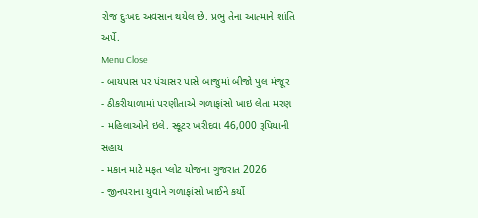રોજ દુઃખદ અવસાન થયેલ છે. પ્રભુ તેના આત્માને શાંતિ અર્પે.
Menu Close
- બાયપાસ પર પંચાસર પાસે બાજુમાં બીજો પુલ મંજૂર
- ઠીકરીયાળામાં પરણીતાએ ગળાફાંસો ખાઇ લેતા મરણ
- મહિલાઓને ઇલે. સ્કૂટર ખરીદવા 46,000 રૂપિયાની સહાય
- મકાન માટે મફત પ્લોટ યોજના ગુજરાત 2026
- જીનપરાના યુવાને ગળાફાંસો ખાઈને કર્યો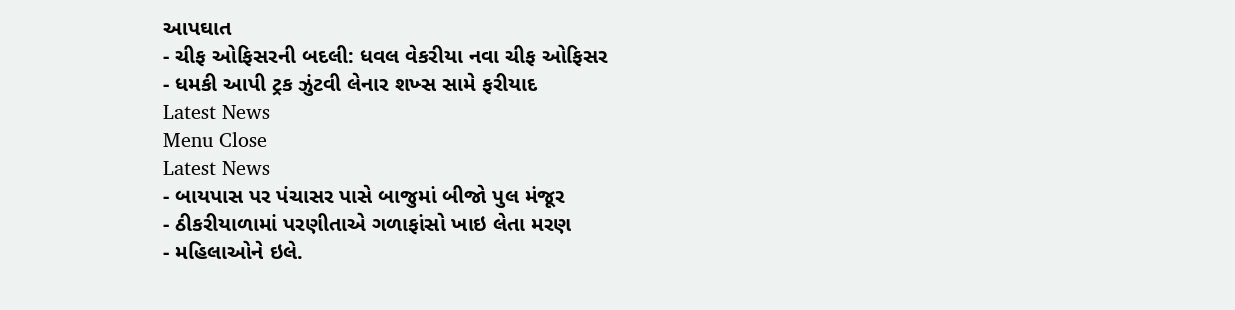આપઘાત
- ચીફ ઓફિસરની બદલી: ધવલ વેકરીયા નવા ચીફ ઓફિસર
- ધમકી આપી ટ્રક ઝુંટવી લેનાર શખ્સ સામે ફરીયાદ
Latest News
Menu Close
Latest News
- બાયપાસ પર પંચાસર પાસે બાજુમાં બીજો પુલ મંજૂર
- ઠીકરીયાળામાં પરણીતાએ ગળાફાંસો ખાઇ લેતા મરણ
- મહિલાઓને ઇલે.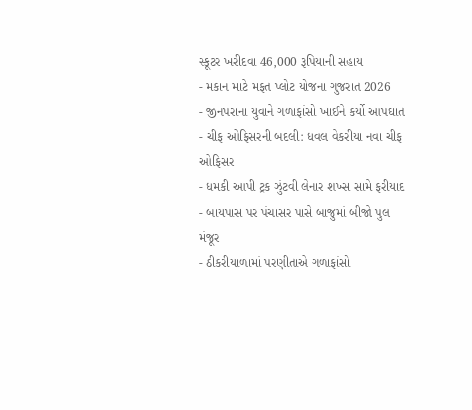સ્કૂટર ખરીદવા 46,000 રૂપિયાની સહાય
- મકાન માટે મફત પ્લોટ યોજના ગુજરાત 2026
- જીનપરાના યુવાને ગળાફાંસો ખાઈને કર્યો આપઘાત
- ચીફ ઓફિસરની બદલી: ધવલ વેકરીયા નવા ચીફ ઓફિસર
- ધમકી આપી ટ્રક ઝુંટવી લેનાર શખ્સ સામે ફરીયાદ
- બાયપાસ પર પંચાસર પાસે બાજુમાં બીજો પુલ મંજૂર
- ઠીકરીયાળામાં પરણીતાએ ગળાફાંસો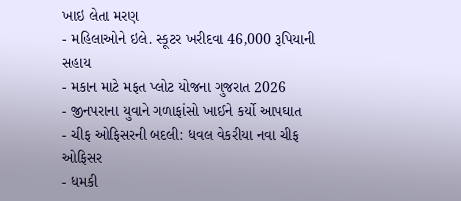ખાઇ લેતા મરણ
- મહિલાઓને ઇલે. સ્કૂટર ખરીદવા 46,000 રૂપિયાની સહાય
- મકાન માટે મફત પ્લોટ યોજના ગુજરાત 2026
- જીનપરાના યુવાને ગળાફાંસો ખાઈને કર્યો આપઘાત
- ચીફ ઓફિસરની બદલી: ધવલ વેકરીયા નવા ચીફ ઓફિસર
- ધમકી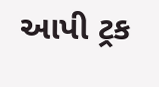આપી ટ્રક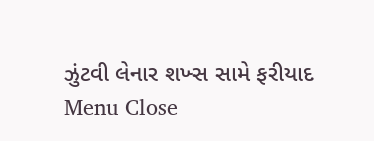ઝુંટવી લેનાર શખ્સ સામે ફરીયાદ
Menu Close